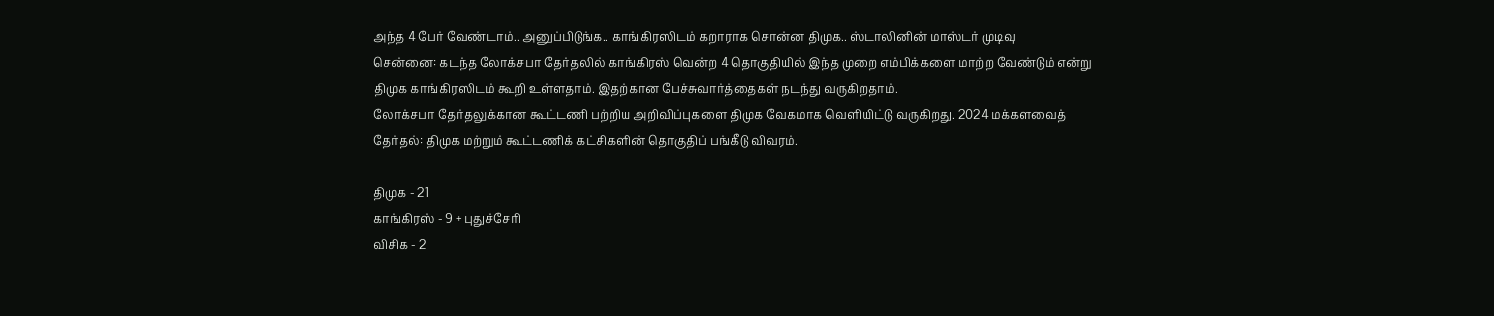அந்த 4 பேர் வேண்டாம்.. அனுப்பிடுங்க.. காங்கிரஸிடம் கறாராக சொன்ன திமுக.. ஸ்டாலினின் மாஸ்டர் முடிவு
சென்னை: கடந்த லோக்சபா தேர்தலில் காங்கிரஸ் வென்ற 4 தொகுதியில் இந்த முறை எம்பிக்களை மாற்ற வேண்டும் என்று திமுக காங்கிரஸிடம் கூறி உள்ளதாம். இதற்கான பேச்சுவார்த்தைகள் நடந்து வருகிறதாம்.
லோக்சபா தேர்தலுக்கான கூட்டணி பற்றிய அறிவிப்புகளை திமுக வேகமாக வெளியிட்டு வருகிறது. 2024 மக்களவைத் தேர்தல்: திமுக மற்றும் கூட்டணிக் கட்சிகளின் தொகுதிப் பங்கீடு விவரம்.

திமுக - 21
காங்கிரஸ் - 9 + புதுச்சேரி
விசிக - 2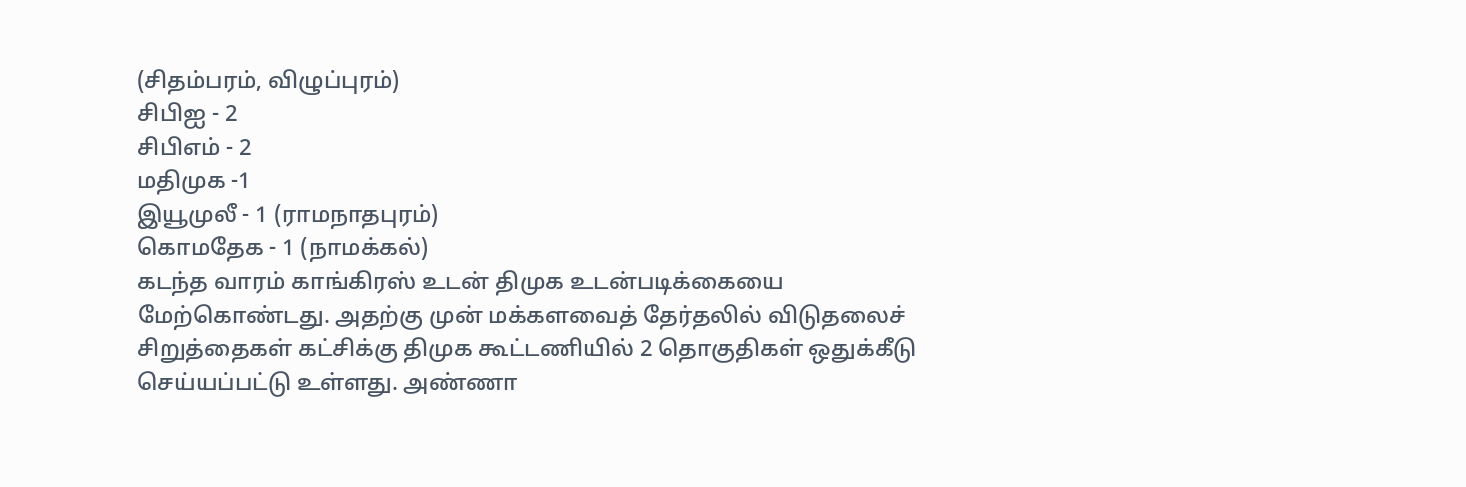(சிதம்பரம், விழுப்புரம்)
சிபிஐ - 2
சிபிஎம் - 2
மதிமுக -1
இயூமுலீ - 1 (ராமநாதபுரம்)
கொமதேக - 1 (நாமக்கல்)
கடந்த வாரம் காங்கிரஸ் உடன் திமுக உடன்படிக்கையை மேற்கொண்டது. அதற்கு முன் மக்களவைத் தேர்தலில் விடுதலைச் சிறுத்தைகள் கட்சிக்கு திமுக கூட்டணியில் 2 தொகுதிகள் ஒதுக்கீடு செய்யப்பட்டு உள்ளது. அண்ணா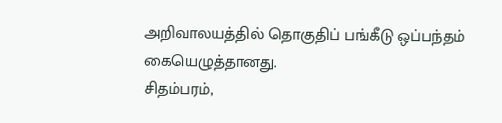அறிவாலயத்தில் தொகுதிப் பங்கீடு ஒப்பந்தம் கையெழுத்தானது.
சிதம்பரம்,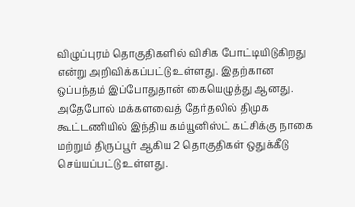விழுப்புரம் தொகுதிகளில் விசிக போட்டியிடுகிறது என்று அறிவிக்கப்பட்டு உள்ளது. இதற்கான ஒப்பந்தம் இப்போதுதான் கையெழுத்து ஆனது.
அதேபோல் மக்களவைத் தேர்தலில் திமுக கூட்டணியில் இந்திய கம்யூனிஸ்ட் கட்சிக்கு நாகை மற்றும் திருப்பூர் ஆகிய 2 தொகுதிகள் ஒதுக்கீடு செய்யப்பட்டு உள்ளது.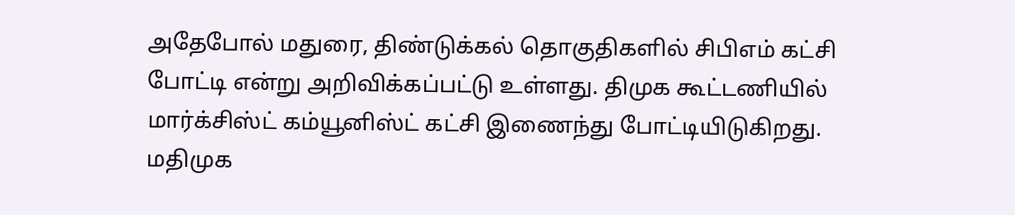அதேபோல் மதுரை, திண்டுக்கல் தொகுதிகளில் சிபிஎம் கட்சி போட்டி என்று அறிவிக்கப்பட்டு உள்ளது. திமுக கூட்டணியில் மார்க்சிஸ்ட் கம்யூனிஸ்ட் கட்சி இணைந்து போட்டியிடுகிறது.
மதிமுக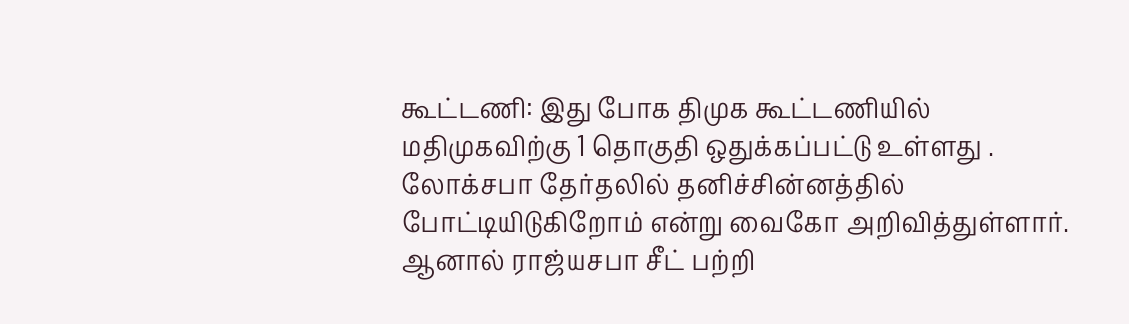கூட்டணி: இது போக திமுக கூட்டணியில் மதிமுகவிற்கு 1 தொகுதி ஒதுக்கப்பட்டு உள்ளது . லோக்சபா தேர்தலில் தனிச்சின்னத்தில் போட்டியிடுகிறோம் என்று வைகோ அறிவித்துள்ளார். ஆனால் ராஜ்யசபா சீட் பற்றி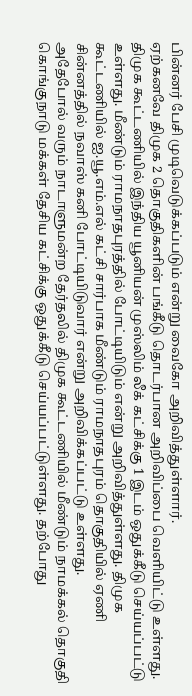பின்னர் பேசி முடிவெடுக்கப்படும் என்று வைகோ அறிவித்துள்ளார்.
ஏற்கனவே திமுக 2 தொகுதிகளின் பங்கீடு தொடர்பான அறிவிப்பை வெளியிட்டு உள்ளது. திமுக கூட்டணியில் இந்திய யூனியன் முஸ்லிம் லீக் கட்சிக்கு 1 இடம் ஒதுக்கீடு செய்யப்பட்டு உள்ளது. மீண்டும் ராமநாதபுரத்தில் போட்டியிடும் என்று அறிவித்துள்ளது. திமுக கூட்டணியில் ஐ.யூ.எம்.எல் கட்சி சார்பாக மீண்டும் ராமநாதபுரம் தொகுதியில் ஏணி சின்னத்தில் நவாஸ் கனி போட்டியிடுவார் என்று அறிவிக்கப்பட்டு உள்ளது.
அதேபோல் வரும் நாடாளுமன்ற தேர்தலில் திமுக கூட்டணியில் மீண்டும் நாமக்கல் தொகுதி கொங்குநாடு மக்கள் தேசிய கட்சிக்கு ஒதுக்கீடு செய்யப்பட்டுள்ளது. தற்போது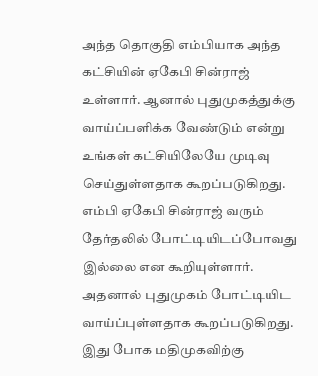அந்த தொகுதி எம்பியாக அந்த கட்சியின் ஏகேபி சின்ராஜ் உள்ளார். ஆனால் புதுமுகத்துக்கு வாய்ப்பளிக்க வேண்டும் என்று உங்கள் கட்சியிலேயே முடிவு செய்துள்ளதாக கூறப்படுகிறது.
எம்பி ஏகேபி சின்ராஜ் வரும் தேர்தலில் போட்டியிடப்போவது இல்லை என கூறியுள்ளார். அதனால் புதுமுகம் போட்டியிட வாய்ப்புள்ளதாக கூறப்படுகிறது. இது போக மதிமுகவிற்கு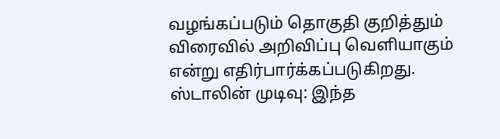வழங்கப்படும் தொகுதி குறித்தும் விரைவில் அறிவிப்பு வெளியாகும் என்று எதிர்பார்க்கப்படுகிறது.
ஸ்டாலின் முடிவு: இந்த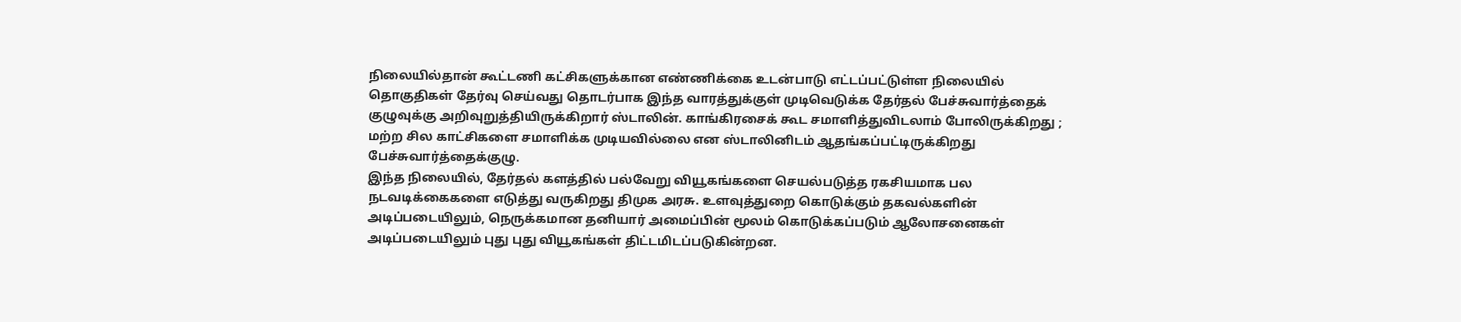நிலையில்தான் கூட்டணி கட்சிகளுக்கான எண்ணிக்கை உடன்பாடு எட்டப்பட்டுள்ள நிலையில் தொகுதிகள் தேர்வு செய்வது தொடர்பாக இந்த வாரத்துக்குள் முடிவெடுக்க தேர்தல் பேச்சுவார்த்தைக் குழுவுக்கு அறிவுறுத்தியிருக்கிறார் ஸ்டாலின். காங்கிரசைக் கூட சமாளித்துவிடலாம் போலிருக்கிறது ; மற்ற சில காட்சிகளை சமாளிக்க முடியவில்லை என ஸ்டாலினிடம் ஆதங்கப்பட்டிருக்கிறது பேச்சுவார்த்தைக்குழு.
இந்த நிலையில், தேர்தல் களத்தில் பல்வேறு வியூகங்களை செயல்படுத்த ரகசியமாக பல நடவடிக்கைகளை எடுத்து வருகிறது திமுக அரசு. உளவுத்துறை கொடுக்கும் தகவல்களின் அடிப்படையிலும், நெருக்கமான தனியார் அமைப்பின் மூலம் கொடுக்கப்படும் ஆலோசனைகள் அடிப்படையிலும் புது புது வியூகங்கள் திட்டமிடப்படுகின்றன.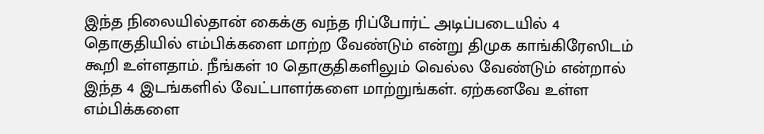இந்த நிலையில்தான் கைக்கு வந்த ரிப்போர்ட் அடிப்படையில் 4 தொகுதியில் எம்பிக்களை மாற்ற வேண்டும் என்று திமுக காங்கிரேஸிடம் கூறி உள்ளதாம். நீங்கள் 10 தொகுதிகளிலும் வெல்ல வேண்டும் என்றால் இந்த 4 இடங்களில் வேட்பாளர்களை மாற்றுங்கள். ஏற்கனவே உள்ள எம்பிக்களை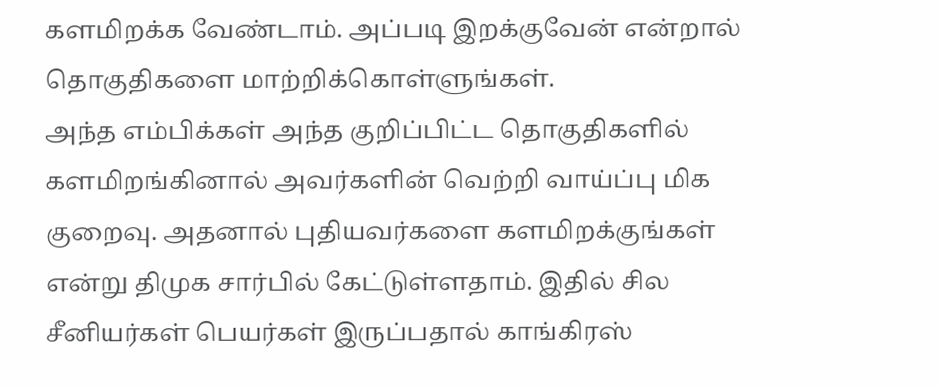களமிறக்க வேண்டாம். அப்படி இறக்குவேன் என்றால் தொகுதிகளை மாற்றிக்கொள்ளுங்கள்.
அந்த எம்பிக்கள் அந்த குறிப்பிட்ட தொகுதிகளில் களமிறங்கினால் அவர்களின் வெற்றி வாய்ப்பு மிக குறைவு. அதனால் புதியவர்களை களமிறக்குங்கள் என்று திமுக சார்பில் கேட்டுள்ளதாம். இதில் சில சீனியர்கள் பெயர்கள் இருப்பதால் காங்கிரஸ்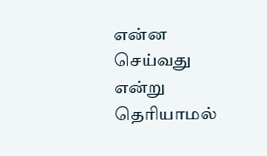என்ன செய்வது என்று தெரியாமல்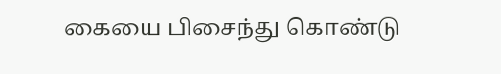கையை பிசைந்து கொண்டு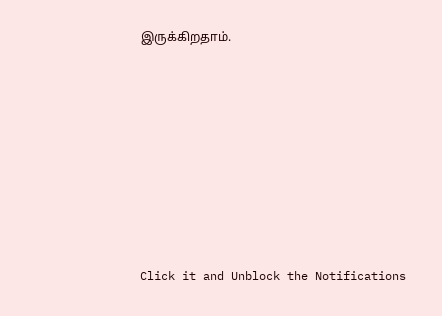இருக்கிறதாம்.












Click it and Unblock the Notifications